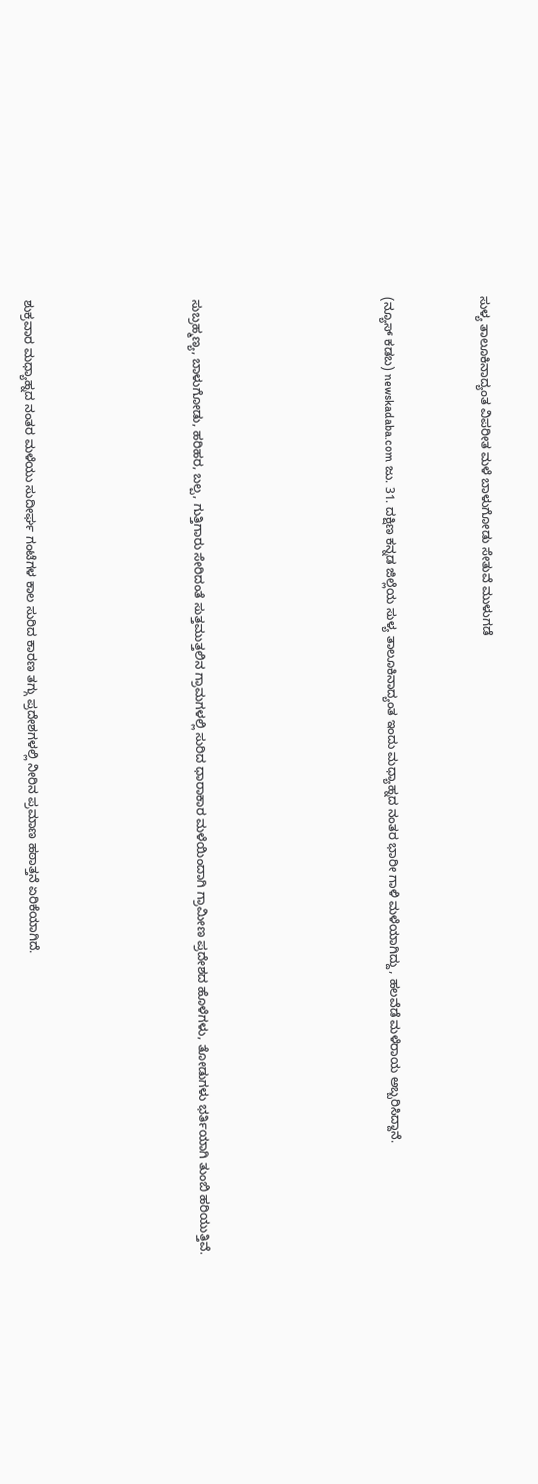ಸುಳ್ಯ ತಾಲೂಕಿನಾದ್ಯಂತ ವಿಪರೀತ ಮಳೆ ಬಾಳುಗೋಡು ಸೇತುವೆ ಮುಳುಗಡೆ



(ನ್ಯೂಸ್ ಕಡಬ) newskadaba.com ಜು. 31. ದಕ್ಷಿಣ ಕನ್ನಡ ಜಿಲ್ಲೆಯ ಸುಳ್ಯ ತಾಲೂಕಿನಾದ್ಯಂತ ಇಂದು ಮಧ್ಯಾಹ್ನದ ನಂತರ ಭಾರೀ ಗಾಳಿ ಮಳೆಯಾಗಿದ್ದು, ಹಲವೆಡೆ ಮಳೆರಾಯ ಅಬ್ಬರಿಸಿದ್ದಾನೆ.







ಸುಬ್ರಹ್ಮಣ್ಯ, ಬಾಳುಗೋಡು, ಹರಿಹರ, ಬಲ್ಪ, ಗುತ್ತಿಗಾರು ಸೇರಿದಂತೆ ಸುತ್ತಮುತ್ತಲಿನ ಗ್ರಾಮಗಳಲ್ಲಿ ಸುರಿದ ಧಾರಾಕಾರ ಮಳೆಯಿಂದಾಗಿ ಗ್ರಾಮೀಣ ಪ್ರದೇಶದ ಹೊಳೆಗಳು, ತೋಡುಗಳು ಭರ್ತಿಯಾಗಿ ತುಂಬಿ ಹರಿಯುತ್ತಿವೆ.






ಶುಕ್ರವಾರ ಮಧ್ಯಾಹ್ನದ ನಂತರ ಮಳೆಯು ಸುದೀರ್ಘ ಗಂಟೆಗಳ ಕಾಲ ಸುರಿದ ಕಾರಣ ತಗ್ಗು ಪ್ರದೇಶಗಳಲ್ಲಿ ನೀರಿನ ಪ್ರಮಾಣ ಹಠಾತ್ತನೆ ಏರಿಕೆಯಾಗಿದೆ.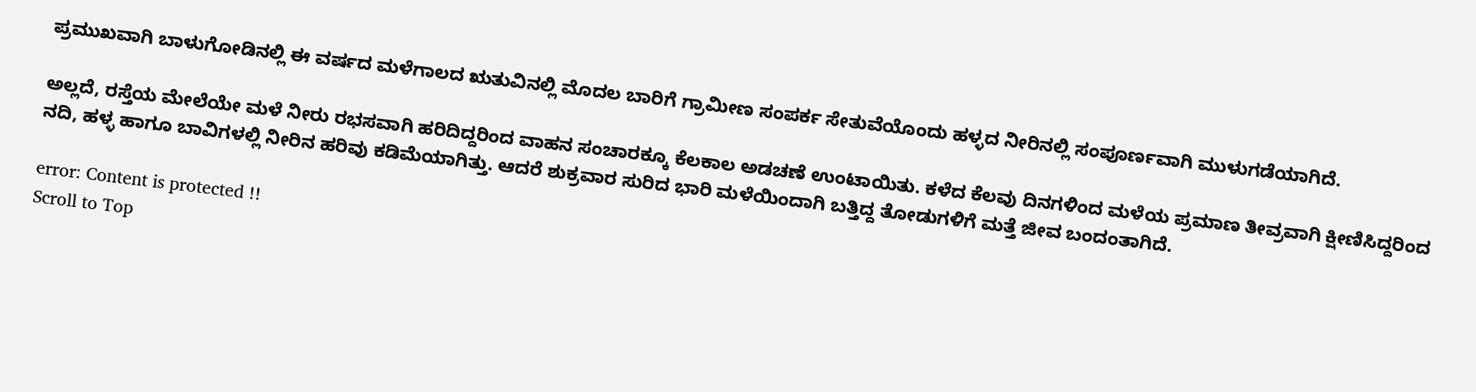ಪ್ರಮುಖವಾಗಿ ಬಾಳುಗೋಡಿನಲ್ಲಿ ಈ ವರ್ಷದ ಮಳೆಗಾಲದ ಋತುವಿನಲ್ಲಿ ಮೊದಲ ಬಾರಿಗೆ ಗ್ರಾಮೀಣ ಸಂಪರ್ಕ ಸೇತುವೆಯೊಂದು ಹಳ್ಳದ ನೀರಿನಲ್ಲಿ ಸಂಪೂರ್ಣವಾಗಿ ಮುಳುಗಡೆಯಾಗಿದೆ.

ಅಲ್ಲದೆ, ರಸ್ತೆಯ ಮೇಲೆಯೇ ಮಳೆ ನೀರು ರಭಸವಾಗಿ ಹರಿದಿದ್ದರಿಂದ ವಾಹನ ಸಂಚಾರಕ್ಕೂ ಕೆಲಕಾಲ ಅಡಚಣೆ ಉಂಟಾಯಿತು. ಕಳೆದ ಕೆಲವು ದಿನಗಳಿಂದ ಮಳೆಯ ಪ್ರಮಾಣ ತೀವ್ರವಾಗಿ ಕ್ಷೀಣಿಸಿದ್ದರಿಂದ ನದಿ, ಹಳ್ಳ ಹಾಗೂ ಬಾವಿಗಳಲ್ಲಿ ನೀರಿನ ಹರಿವು ಕಡಿಮೆಯಾಗಿತ್ತು. ಆದರೆ ಶುಕ್ರವಾರ ಸುರಿದ ಭಾರಿ ಮಳೆಯಿಂದಾಗಿ ಬತ್ತಿದ್ದ ತೋಡುಗಳಿಗೆ ಮತ್ತೆ ಜೀವ ಬಂದಂತಾಗಿದೆ.

error: Content is protected !!
Scroll to Top